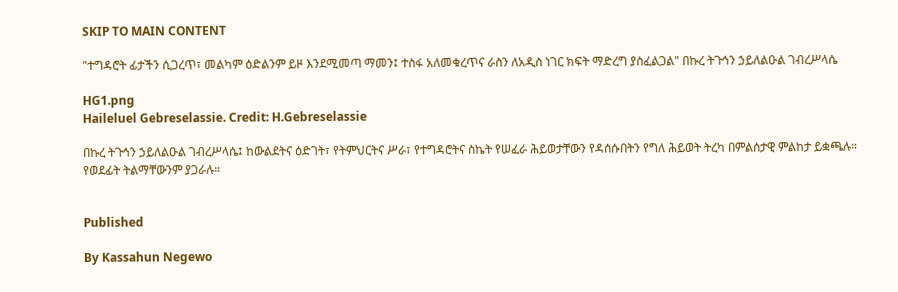SKIP TO MAIN CONTENT

"ተግዳሮት ፊታችን ሲጋረጥ፣ መልካም ዕድልንም ይዞ እንደሚመጣ ማመን፤ ተስፋ አለመቁረጥና ራስን ለአዲስ ነገር ክፍት ማድረግ ያስፈልጋል" በኩረ ትጉኅን ኃይለልዑል ገብረሥላሴ

HG1.png
Haileluel Gebreselassie. Credit: H.Gebreselassie

በኩረ ትጉኅን ኃይለልዑል ገብረሥላሴ፤ ከውልደትና ዕድገት፣ የትምህርትና ሥራ፣ የተግዳሮትና ስኬት የሠፈራ ሕይወታቸውን የዳሰሱበትን የግለ ሕይወት ትረካ በምልሰታዊ ምልከታ ይቋጫሉ። የወደፊት ትልማቸውንም ያጋራሉ።


Published

By Kassahun Negewo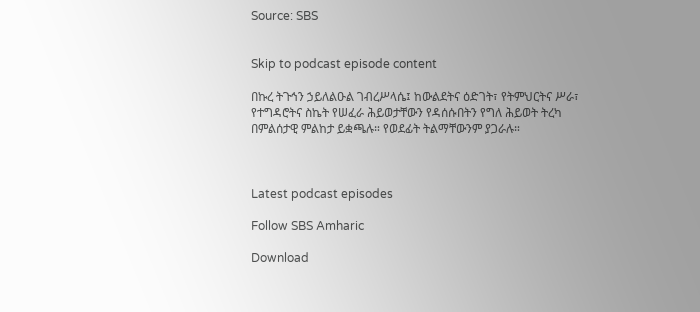Source: SBS


Skip to podcast episode content

በኩረ ትጉኅን ኃይለልዑል ገብረሥላሴ፤ ከውልደትና ዕድገት፣ የትምህርትና ሥራ፣ የተግዳሮትና ስኬት የሠፈራ ሕይወታቸውን የዳሰሱበትን የግለ ሕይወት ትረካ በምልሰታዊ ምልከታ ይቋጫሉ። የወደፊት ትልማቸውንም ያጋራሉ።



Latest podcast episodes

Follow SBS Amharic

Download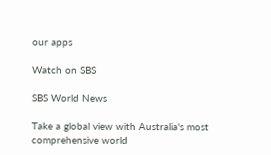our apps

Watch on SBS

SBS World News

Take a global view with Australia's most comprehensive world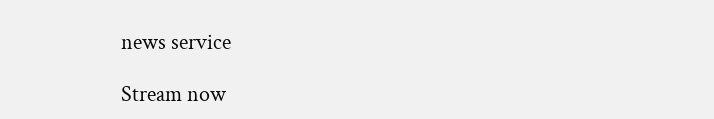news service

Stream now